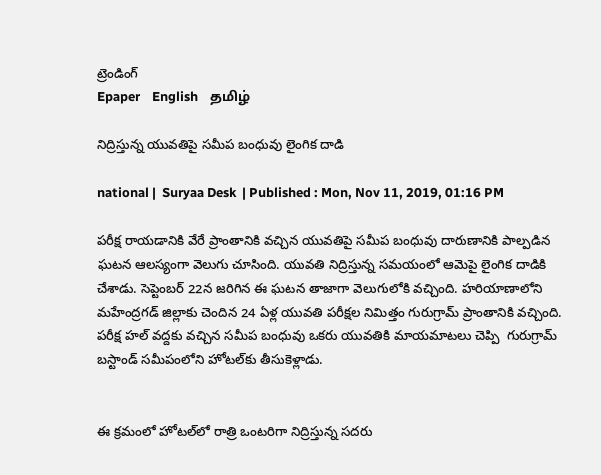ట్రెండింగ్
Epaper    English    தமிழ்

నిద్రిస్తున్న యువతిపై సమీప బంధువు లైంగిక దాడి

national |  Suryaa Desk  | Published : Mon, Nov 11, 2019, 01:16 PM

పరీక్ష రాయడానికి వేరే ప్రాంతానికి వచ్చిన యువతిపై సమీప బంధువు దారుణానికి పాల్పడిన ఘటన ఆలస్యంగా వెలుగు చూసింది. యువతి నిద్రిస్తున్న సమయంలో ఆమెపై లైంగిక దాడికి చేశాడు. సెప్టెంబర్‌ 22న జరిగిన ఈ ఘటన తాజాగా వెలుగులోకి వచ్చింది. హరియాణాలోని మహేంద్రగడ్‌ జిల్లాకు చెందిన 24 ఏళ్ల యువతి పరీక్షల నిమిత్తం గురుగ్రామ్‌ ప్రాంతానికి వచ్చింది. పరీక్ష హల్‌ వద్దకు వచ్చిన సమీప బంధువు ఒకరు యువతికి మాయమాటలు చెప్పి  గురుగ్రామ్‌ బస్టాండ్‌ సమీపంలోని హోటల్‌కు తీసుకెళ్లాడు.


ఈ క్రమంలో హోటల్‌లో రాత్రి ఒంటరిగా నిద్రిస్తున్న సదరు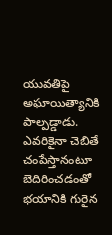యువతిపై అఘాయిత్యానికి పాల్పడ్డాడు. ఎవరికైనా చెబితే చంపేస్తానంటూ బెదిరించడంతో భయానికి గురైన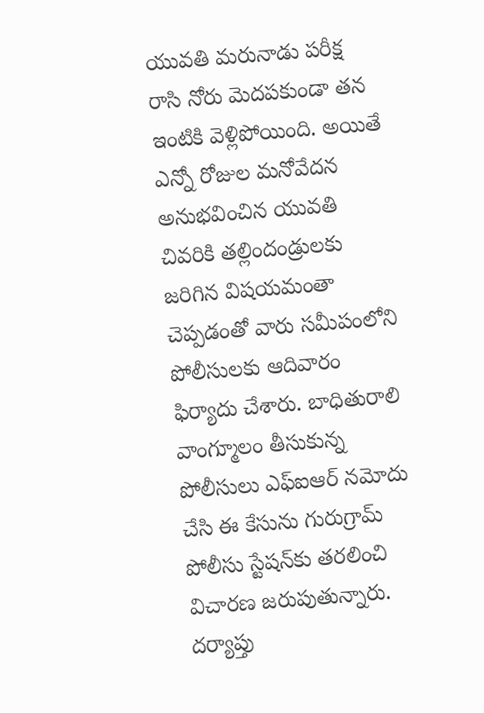యువతి మరునాడు పరీక్ష రాసి నోరు మెదపకుండా తన ఇంటికి వెళ్లిపోయింది. అయితే ఎన్నో రోజుల మనోవేదన అనుభవించిన యువతి చివరికి తల్లిందండ్రులకు జరిగిన విషయమంతా చెప్పడంతో వారు సమీపంలోని పోలీసులకు ఆదివారం ఫిర్యాదు చేశారు. బాధితురాలి వాంగ్మూలం తీసుకున్న పోలీసులు ఎఫ్‌ఐఆర్‌ నమోదు చేసి ఈ కేసును గురుగ్రామ్‌ పోలీసు స్టేషన్‌కు తరలించి విచారణ జరుపుతున్నారు. దర్యాప్తు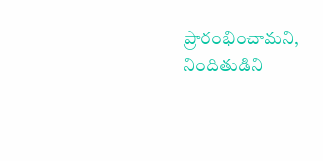ప్రారం‍భించామని, నిందితుడిని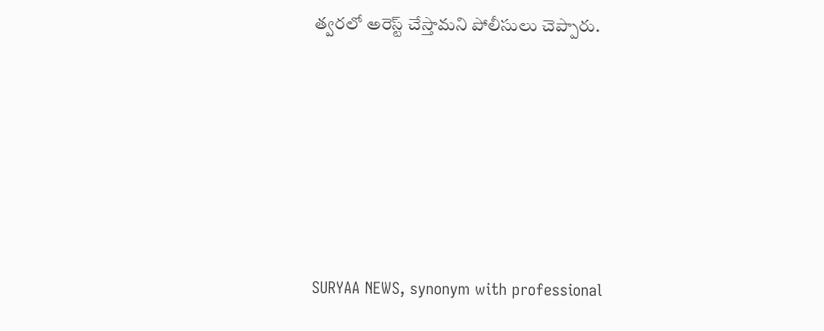త్వరలో అరెస్ట్‌ చేస్తామని పోలీసులు చెప్పారు.






SURYAA NEWS, synonym with professional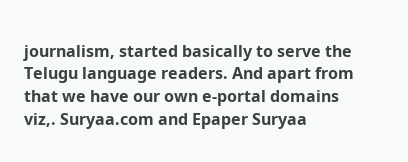journalism, started basically to serve the Telugu language readers. And apart from that we have our own e-portal domains viz,. Suryaa.com and Epaper Suryaa